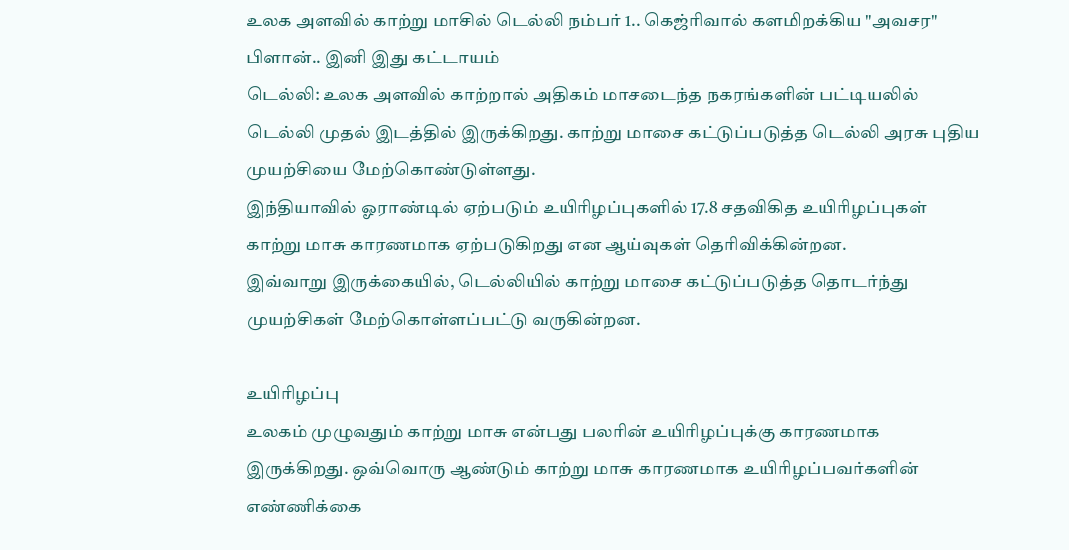உலக அளவில் காற்று மாசில் டெல்லி நம்பர் 1.. கெஜ்ரிவால் களமிறக்கிய "அவசர" பிளான்.. இனி இது கட்டாயம்
டெல்லி: உலக அளவில் காற்றால் அதிகம் மாசடைந்த நகரங்களின் பட்டியலில் டெல்லி முதல் இடத்தில் இருக்கிறது. காற்று மாசை கட்டுப்படுத்த டெல்லி அரசு புதிய முயற்சியை மேற்கொண்டுள்ளது.
இந்தியாவில் ஓராண்டில் ஏற்படும் உயிரிழப்புகளில் 17.8 சதவிகித உயிரிழப்புகள் காற்று மாசு காரணமாக ஏற்படுகிறது என ஆய்வுகள் தெரிவிக்கின்றன.
இவ்வாறு இருக்கையில், டெல்லியில் காற்று மாசை கட்டுப்படுத்த தொடர்ந்து முயற்சிகள் மேற்கொள்ளப்பட்டு வருகின்றன.

உயிரிழப்பு
உலகம் முழுவதும் காற்று மாசு என்பது பலரின் உயிரிழப்புக்கு காரணமாக இருக்கிறது. ஒவ்வொரு ஆண்டும் காற்று மாசு காரணமாக உயிரிழப்பவர்களின் எண்ணிக்கை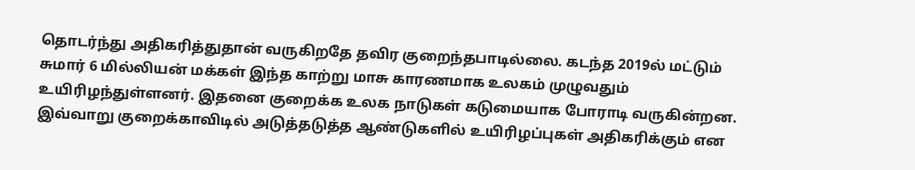தொடர்ந்து அதிகரித்துதான் வருகிறதே தவிர குறைந்தபாடில்லை. கடந்த 2019ல் மட்டும் சுமார் 6 மில்லியன் மக்கள் இந்த காற்று மாசு காரணமாக உலகம் முழுவதும் உயிரிழந்துள்ளனர். இதனை குறைக்க உலக நாடுகள் கடுமையாக போராடி வருகின்றன. இவ்வாறு குறைக்காவிடில் அடுத்தடுத்த ஆண்டுகளில் உயிரிழப்புகள் அதிகரிக்கும் என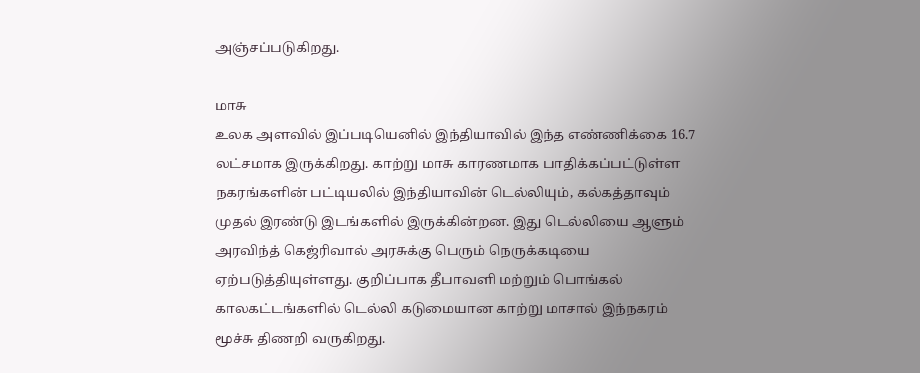அஞ்சப்படுகிறது.

மாசு
உலக அளவில் இப்படியெனில் இந்தியாவில் இந்த எண்ணிக்கை 16.7 லட்சமாக இருக்கிறது. காற்று மாசு காரணமாக பாதிக்கப்பட்டுள்ள நகரங்களின் பட்டியலில் இந்தியாவின் டெல்லியும், கல்கத்தாவும் முதல் இரண்டு இடங்களில் இருக்கின்றன. இது டெல்லியை ஆளும் அரவிந்த் கெஜ்ரிவால் அரசுக்கு பெரும் நெருக்கடியை ஏற்படுத்தியுள்ளது. குறிப்பாக தீபாவளி மற்றும் பொங்கல் காலகட்டங்களில் டெல்லி கடுமையான காற்று மாசால் இந்நகரம் மூச்சு திணறி வருகிறது.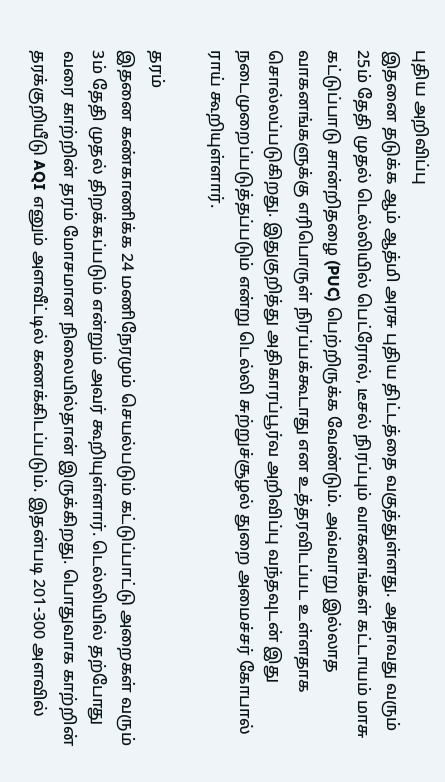புதிய அறிவிப்பு
இதனை தடுக்க ஆம் ஆத்மி அரசு புதிய திட்டத்தை வகுத்துள்ளது. அதாவது வரும் 25ம் தேதி முதல் டெல்லியில் பெட்ரோல், டீசல் நிரப்பும் வாகனங்கள் கட்டாயம் மாசு கட்டுப்பாடு சான்றிதழை (PUC) பெற்றிருக்க வேண்டும். அவ்வாறு இல்லாத வாகனங்களுக்கு எரிபொருள் நிரப்பக்கூடாது என உத்தரவிடப்பட உள்ளதாக சொல்லப்படுகிறது. இதுகுறித்து அதிகாரப்பூர்வ அறிவிப்பு வந்தவுடன் இது நடைமுறைப்படுத்தப்படும் என்று டெல்லி சுற்றுச்சூழல் துறை அமைச்சர் கோபால் ராய் கூறியுள்ளார்.

தரம்
இதனை கண்காணிக்க 24 மணிநேரமும் செயல்படும் கட்டுப்பாட்டு அறைகள் வரும் 3ம் தேதி முதல் திறக்கப்படும் என்றும் அவர் கூறியுள்ளார். டெல்லியில் தற்போது வரை காற்றின் தரம் மோசமான நிலையில்தான் இருக்கிறது. பொதுவாக காற்றின் தரக்குறியீடு AQI எனும் அளவீட்டில் கணக்கிடப்படும். இதன்படி 201-300 அளவில்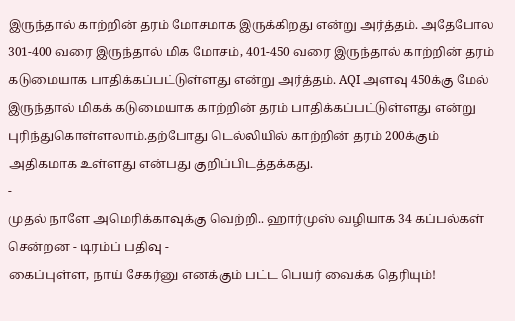இருந்தால் காற்றின் தரம் மோசமாக இருக்கிறது என்று அர்த்தம். அதேபோல 301-400 வரை இருந்தால் மிக மோசம், 401-450 வரை இருந்தால் காற்றின் தரம் கடுமையாக பாதிக்கப்பட்டுள்ளது என்று அர்த்தம். AQI அளவு 450க்கு மேல் இருந்தால் மிகக் கடுமையாக காற்றின் தரம் பாதிக்கப்பட்டுள்ளது என்று புரிந்துகொள்ளலாம்.தற்போது டெல்லியில் காற்றின் தரம் 200க்கும் அதிகமாக உள்ளது என்பது குறிப்பிடத்தக்கது.
-
முதல் நாளே அமெரிக்காவுக்கு வெற்றி.. ஹார்முஸ் வழியாக 34 கப்பல்கள் சென்றன - டிரம்ப் பதிவு -
கைப்புள்ள, நாய் சேகர்னு எனக்கும் பட்ட பெயர் வைக்க தெரியும்!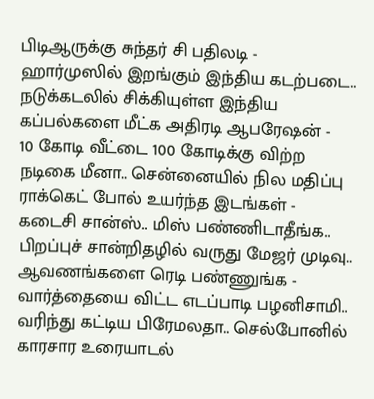பிடிஆருக்கு சுந்தர் சி பதிலடி -
ஹார்முஸில் இறங்கும் இந்திய கடற்படை.. நடுக்கடலில் சிக்கியுள்ள இந்திய கப்பல்களை மீட்க அதிரடி ஆபரேஷன் -
10 கோடி வீட்டை 100 கோடிக்கு விற்ற நடிகை மீனா.. சென்னையில் நில மதிப்பு ராக்கெட் போல் உயர்ந்த இடங்கள் -
கடைசி சான்ஸ்.. மிஸ் பண்ணிடாதீங்க.. பிறப்புச் சான்றிதழில் வருது மேஜர் முடிவு.. ஆவணங்களை ரெடி பண்ணுங்க -
வார்த்தையை விட்ட எடப்பாடி பழனிசாமி.. வரிந்து கட்டிய பிரேமலதா.. செல்போனில் காரசார உரையாடல்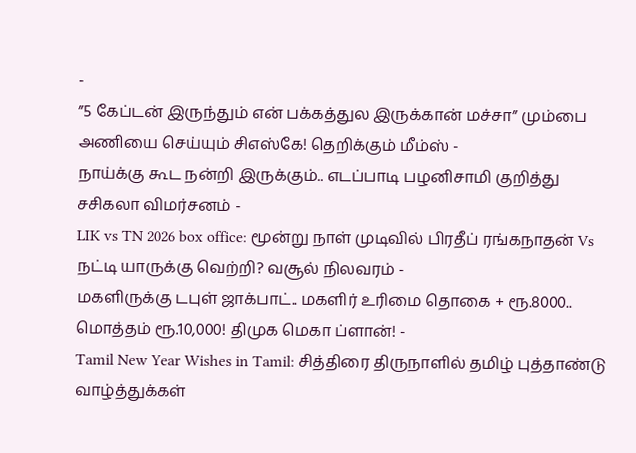-
”5 கேப்டன் இருந்தும் என் பக்கத்துல இருக்கான் மச்சா” மும்பை அணியை செய்யும் சிஎஸ்கே! தெறிக்கும் மீம்ஸ் -
நாய்க்கு கூட நன்றி இருக்கும்.. எடப்பாடி பழனிசாமி குறித்து சசிகலா விமர்சனம் -
LIK vs TN 2026 box office: மூன்று நாள் முடிவில் பிரதீப் ரங்கநாதன் Vs நட்டி யாருக்கு வெற்றி? வசூல் நிலவரம் -
மகளிருக்கு டபுள் ஜாக்பாட்.. மகளிர் உரிமை தொகை + ரூ.8000.. மொத்தம் ரூ.10,000! திமுக மெகா ப்ளான்! -
Tamil New Year Wishes in Tamil: சித்திரை திருநாளில் தமிழ் புத்தாண்டு வாழ்த்துக்கள்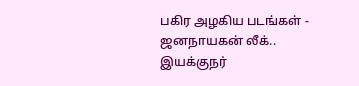பகிர அழகிய படங்கள் -
ஜனநாயகன் லீக்.. இயக்குநர்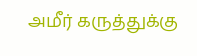அமீர் கருத்துக்கு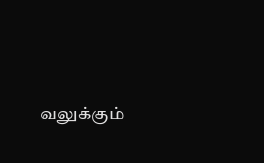வலுக்கும்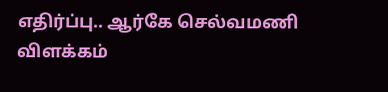எதிர்ப்பு.. ஆர்கே செல்வமணி விளக்கம்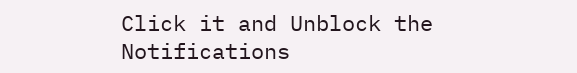Click it and Unblock the Notifications